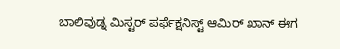ಬಾಲಿವುಡ್ನ ಮಿಸ್ಟರ್ ಪರ್ಫೆಕ್ಷನಿಸ್ಟ್ ಆಮಿರ್ ಖಾನ್ ಈಗ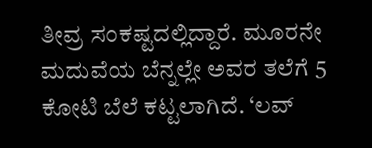ತೀವ್ರ ಸಂಕಷ್ಟದಲ್ಲಿದ್ದಾರೆ. ಮೂರನೇ ಮದುವೆಯ ಬೆನ್ನಲ್ಲೇ ಅವರ ತಲೆಗೆ 5 ಕೋಟಿ ಬೆಲೆ ಕಟ್ಟಲಾಗಿದೆ. ‘ಲವ್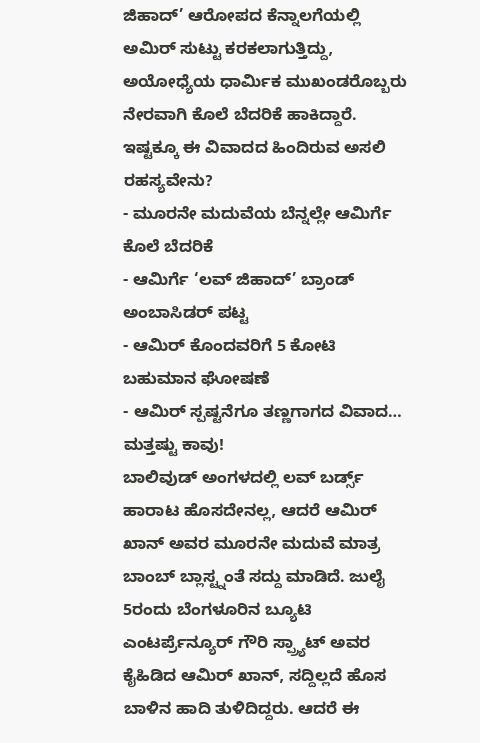ಜಿಹಾದ್’ ಆರೋಪದ ಕೆನ್ನಾಲಗೆಯಲ್ಲಿ ಅಮಿರ್ ಸುಟ್ಟು ಕರಕಲಾಗುತ್ತಿದ್ದು, ಅಯೋಧ್ಯೆಯ ಧಾರ್ಮಿಕ ಮುಖಂಡರೊಬ್ಬರು ನೇರವಾಗಿ ಕೊಲೆ ಬೆದರಿಕೆ ಹಾಕಿದ್ದಾರೆ. ಇಷ್ಟಕ್ಕೂ ಈ ವಿವಾದದ ಹಿಂದಿರುವ ಅಸಲಿ ರಹಸ್ಯವೇನು?
- ಮೂರನೇ ಮದುವೆಯ ಬೆನ್ನಲ್ಲೇ ಆಮಿರ್ಗೆ ಕೊಲೆ ಬೆದರಿಕೆ
- ಆಮಿರ್ಗೆ ‘ಲವ್ ಜಿಹಾದ್’ ಬ್ರಾಂಡ್ ಅಂಬಾಸಿಡರ್ ಪಟ್ಟ
- ಆಮಿರ್ ಕೊಂದವರಿಗೆ 5 ಕೋಟಿ ಬಹುಮಾನ ಘೋಷಣೆ
- ಆಮಿರ್ ಸ್ಪಷ್ಟನೆಗೂ ತಣ್ಣಗಾಗದ ವಿವಾದ… ಮತ್ತಷ್ಟು ಕಾವು!
ಬಾಲಿವುಡ್ ಅಂಗಳದಲ್ಲಿ ಲವ್ ಬರ್ಡ್ಸ್ ಹಾರಾಟ ಹೊಸದೇನಲ್ಲ, ಆದರೆ ಆಮಿರ್ ಖಾನ್ ಅವರ ಮೂರನೇ ಮದುವೆ ಮಾತ್ರ ಬಾಂಬ್ ಬ್ಲಾಸ್ಟ್ನಂತೆ ಸದ್ದು ಮಾಡಿದೆ. ಜುಲೈ 5ರಂದು ಬೆಂಗಳೂರಿನ ಬ್ಯೂಟಿ ಎಂಟರ್ಪ್ರೆನ್ಯೂರ್ ಗೌರಿ ಸ್ಪ್ರ್ಯಾಟ್ ಅವರ ಕೈಹಿಡಿದ ಆಮಿರ್ ಖಾನ್, ಸದ್ದಿಲ್ಲದೆ ಹೊಸ ಬಾಳಿನ ಹಾದಿ ತುಳಿದಿದ್ದರು. ಆದರೆ ಈ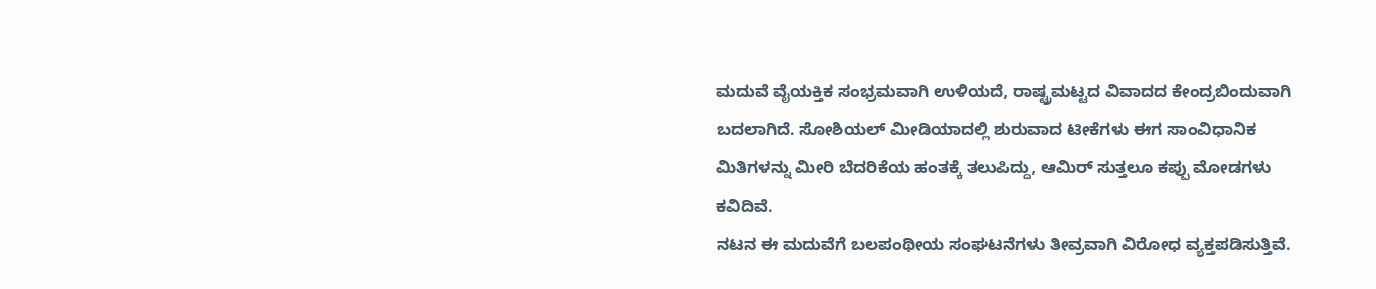ಮದುವೆ ವೈಯಕ್ತಿಕ ಸಂಭ್ರಮವಾಗಿ ಉಳಿಯದೆ, ರಾಷ್ಟ್ರಮಟ್ಟದ ವಿವಾದದ ಕೇಂದ್ರಬಿಂದುವಾಗಿ ಬದಲಾಗಿದೆ. ಸೋಶಿಯಲ್ ಮೀಡಿಯಾದಲ್ಲಿ ಶುರುವಾದ ಟೀಕೆಗಳು ಈಗ ಸಾಂವಿಧಾನಿಕ ಮಿತಿಗಳನ್ನು ಮೀರಿ ಬೆದರಿಕೆಯ ಹಂತಕ್ಕೆ ತಲುಪಿದ್ದು, ಆಮಿರ್ ಸುತ್ತಲೂ ಕಪ್ಪು ಮೋಡಗಳು ಕವಿದಿವೆ.
ನಟನ ಈ ಮದುವೆಗೆ ಬಲಪಂಥೀಯ ಸಂಘಟನೆಗಳು ತೀವ್ರವಾಗಿ ವಿರೋಧ ವ್ಯಕ್ತಪಡಿಸುತ್ತಿವೆ.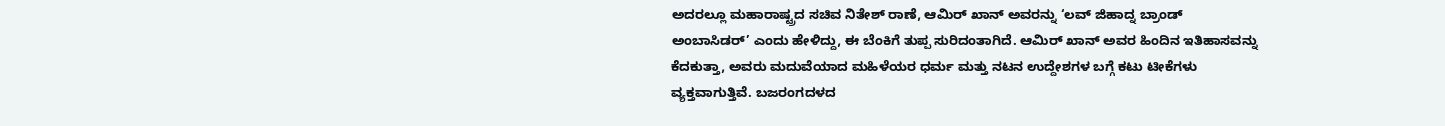ಅದರಲ್ಲೂ ಮಹಾರಾಷ್ಟ್ರದ ಸಚಿವ ನಿತೇಶ್ ರಾಣೆ, ಆಮಿರ್ ಖಾನ್ ಅವರನ್ನು ‘ಲವ್ ಜಿಹಾದ್ನ ಬ್ರಾಂಡ್ ಅಂಬಾಸಿಡರ್’ ಎಂದು ಹೇಳಿದ್ದು, ಈ ಬೆಂಕಿಗೆ ತುಪ್ಪ ಸುರಿದಂತಾಗಿದೆ. ಆಮಿರ್ ಖಾನ್ ಅವರ ಹಿಂದಿನ ಇತಿಹಾಸವನ್ನು ಕೆದಕುತ್ತಾ, ಅವರು ಮದುವೆಯಾದ ಮಹಿಳೆಯರ ಧರ್ಮ ಮತ್ತು ನಟನ ಉದ್ದೇಶಗಳ ಬಗ್ಗೆ ಕಟು ಟೀಕೆಗಳು ವ್ಯಕ್ತವಾಗುತ್ತಿವೆ. ಬಜರಂಗದಳದ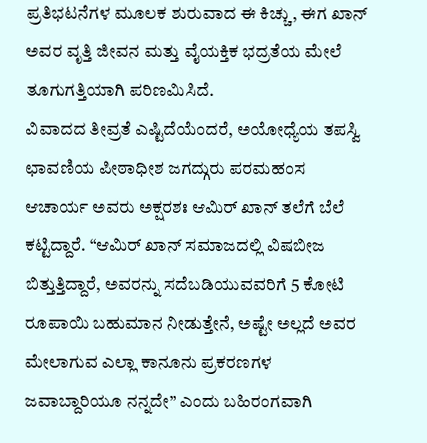ಪ್ರತಿಭಟನೆಗಳ ಮೂಲಕ ಶುರುವಾದ ಈ ಕಿಚ್ಚು, ಈಗ ಖಾನ್ ಅವರ ವೃತ್ತಿ ಜೀವನ ಮತ್ತು ವೈಯಕ್ತಿಕ ಭದ್ರತೆಯ ಮೇಲೆ ತೂಗುಗತ್ತಿಯಾಗಿ ಪರಿಣಮಿಸಿದೆ.
ವಿವಾದದ ತೀವ್ರತೆ ಎಷ್ಟಿದೆಯೆಂದರೆ, ಅಯೋಧ್ಯೆಯ ತಪಸ್ವಿ ಛಾವಣಿಯ ಪೀಠಾಧೀಶ ಜಗದ್ಗುರು ಪರಮಹಂಸ ಆಚಾರ್ಯ ಅವರು ಅಕ್ಷರಶಃ ಆಮಿರ್ ಖಾನ್ ತಲೆಗೆ ಬೆಲೆ ಕಟ್ಟಿದ್ದಾರೆ. “ಆಮಿರ್ ಖಾನ್ ಸಮಾಜದಲ್ಲಿ ವಿಷಬೀಜ ಬಿತ್ತುತ್ತಿದ್ದಾರೆ, ಅವರನ್ನು ಸದೆಬಡಿಯುವವರಿಗೆ 5 ಕೋಟಿ ರೂಪಾಯಿ ಬಹುಮಾನ ನೀಡುತ್ತೇನೆ, ಅಷ್ಟೇ ಅಲ್ಲದೆ ಅವರ ಮೇಲಾಗುವ ಎಲ್ಲಾ ಕಾನೂನು ಪ್ರಕರಣಗಳ ಜವಾಬ್ದಾರಿಯೂ ನನ್ನದೇ” ಎಂದು ಬಹಿರಂಗವಾಗಿ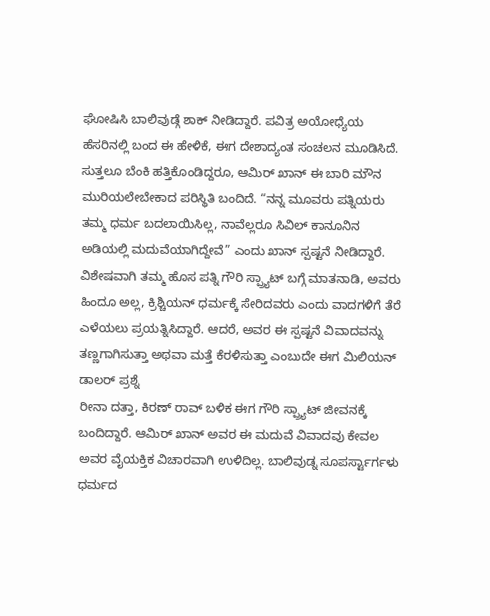ಘೋಷಿಸಿ ಬಾಲಿವುಡ್ಗೆ ಶಾಕ್ ನೀಡಿದ್ದಾರೆ. ಪವಿತ್ರ ಅಯೋಧ್ಯೆಯ ಹೆಸರಿನಲ್ಲಿ ಬಂದ ಈ ಹೇಳಿಕೆ, ಈಗ ದೇಶಾದ್ಯಂತ ಸಂಚಲನ ಮೂಡಿಸಿದೆ.
ಸುತ್ತಲೂ ಬೆಂಕಿ ಹತ್ತಿಕೊಂಡಿದ್ದರೂ, ಆಮಿರ್ ಖಾನ್ ಈ ಬಾರಿ ಮೌನ ಮುರಿಯಲೇಬೇಕಾದ ಪರಿಸ್ಥಿತಿ ಬಂದಿದೆ. “ನನ್ನ ಮೂವರು ಪತ್ನಿಯರು ತಮ್ಮ ಧರ್ಮ ಬದಲಾಯಿಸಿಲ್ಲ, ನಾವೆಲ್ಲರೂ ಸಿವಿಲ್ ಕಾನೂನಿನ ಅಡಿಯಲ್ಲಿ ಮದುವೆಯಾಗಿದ್ದೇವೆ” ಎಂದು ಖಾನ್ ಸ್ಪಷ್ಟನೆ ನೀಡಿದ್ದಾರೆ. ವಿಶೇಷವಾಗಿ ತಮ್ಮ ಹೊಸ ಪತ್ನಿ ಗೌರಿ ಸ್ಪ್ರ್ಯಾಟ್ ಬಗ್ಗೆ ಮಾತನಾಡಿ, ಅವರು ಹಿಂದೂ ಅಲ್ಲ, ಕ್ರಿಶ್ಚಿಯನ್ ಧರ್ಮಕ್ಕೆ ಸೇರಿದವರು ಎಂದು ವಾದಗಳಿಗೆ ತೆರೆ ಎಳೆಯಲು ಪ್ರಯತ್ನಿಸಿದ್ದಾರೆ. ಆದರೆ, ಅವರ ಈ ಸ್ಪಷ್ಟನೆ ವಿವಾದವನ್ನು ತಣ್ಣಗಾಗಿಸುತ್ತಾ ಅಥವಾ ಮತ್ತೆ ಕೆರಳಿಸುತ್ತಾ ಎಂಬುದೇ ಈಗ ಮಿಲಿಯನ್ ಡಾಲರ್ ಪ್ರಶ್ನೆ
ರೀನಾ ದತ್ತಾ, ಕಿರಣ್ ರಾವ್ ಬಳಿಕ ಈಗ ಗೌರಿ ಸ್ಪ್ರ್ಯಾಟ್ ಜೀವನಕ್ಕೆ ಬಂದಿದ್ದಾರೆ. ಆಮಿರ್ ಖಾನ್ ಅವರ ಈ ಮದುವೆ ವಿವಾದವು ಕೇವಲ ಅವರ ವೈಯಕ್ತಿಕ ವಿಚಾರವಾಗಿ ಉಳಿದಿಲ್ಲ. ಬಾಲಿವುಡ್ನ ಸೂಪರ್ಸ್ಟಾರ್ಗಳು ಧರ್ಮದ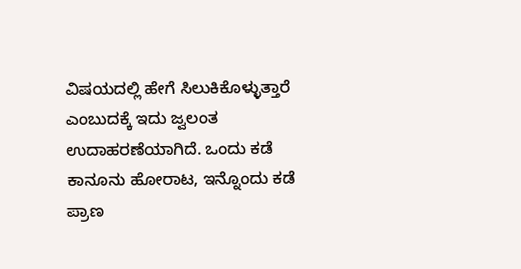ವಿಷಯದಲ್ಲಿ ಹೇಗೆ ಸಿಲುಕಿಕೊಳ್ಳುತ್ತಾರೆ ಎಂಬುದಕ್ಕೆ ಇದು ಜ್ವಲಂತ ಉದಾಹರಣೆಯಾಗಿದೆ. ಒಂದು ಕಡೆ ಕಾನೂನು ಹೋರಾಟ, ಇನ್ನೊಂದು ಕಡೆ ಪ್ರಾಣ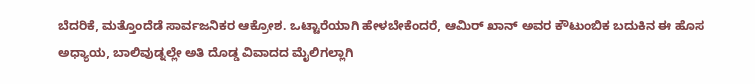ಬೆದರಿಕೆ, ಮತ್ತೊಂದೆಡೆ ಸಾರ್ವಜನಿಕರ ಆಕ್ರೋಶ. ಒಟ್ಟಾರೆಯಾಗಿ ಹೇಳಬೇಕೆಂದರೆ, ಆಮಿರ್ ಖಾನ್ ಅವರ ಕೌಟುಂಬಿಕ ಬದುಕಿನ ಈ ಹೊಸ ಅಧ್ಯಾಯ, ಬಾಲಿವುಡ್ನಲ್ಲೇ ಅತಿ ದೊಡ್ಡ ವಿವಾದದ ಮೈಲಿಗಲ್ಲಾಗಿ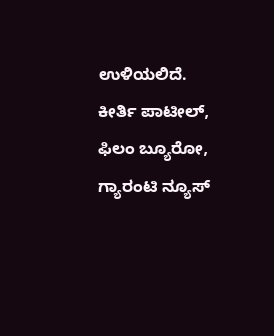ಉಳಿಯಲಿದೆ.
ಕೀರ್ತಿ ಪಾಟೀಲ್, ಫಿಲಂ ಬ್ಯೂರೋ, ಗ್ಯಾರಂಟಿ ನ್ಯೂಸ್